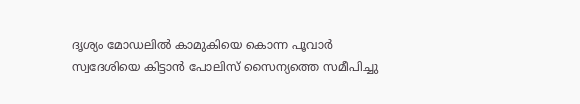ദൃശ്യം മോഡലില്‍ കാമുകിയെ കൊന്ന പൂവാര്‍ സ്വദേശിയെ കിട്ടാന്‍ പോലിസ് സൈന്യത്തെ സമീപിച്ചു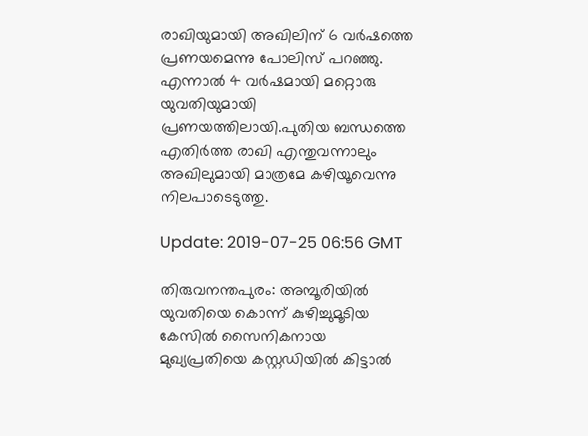രാഖിയുമായി അഖിലിന് 6 വര്‍ഷത്തെ പ്രണയമെന്നു പോലിസ് പറഞ്ഞു. എന്നാല്‍ 4 വര്‍ഷമായി മറ്റൊരു യുവതിയുമായി പ്രണയത്തിലായി.പുതിയ ബന്ധത്തെ എതിര്‍ത്ത രാഖി എന്തുവന്നാലും അഖിലുമായി മാത്രമേ കഴിയൂവെന്നു നിലപാടെടുത്തു.

Update: 2019-07-25 06:56 GMT

തിരുവനന്തപുരം: അമ്പൂരിയില്‍ യുവതിയെ കൊന്ന് കുഴിച്ചുമൂടിയ കേസില്‍ സൈനികനായ മുഖ്യപ്രതിയെ കസ്റ്റഡിയില്‍ കിട്ടാല്‍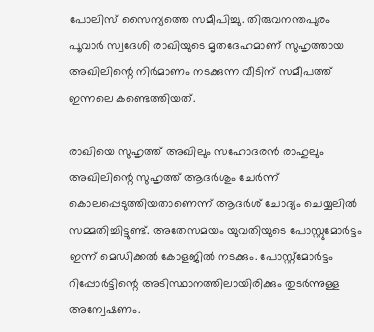പോലിസ് സൈന്യത്തെ സമീപിച്ചു. തിരുവനന്തപുരം പൂവാര്‍ സ്വദേശി രാഖിയുടെ മൃതദേഹമാണ് സുഹൃത്തായ അഖിലിന്റെ നിര്‍മാണം നടക്കുന്ന വീടിന് സമീപത്ത് ഇന്നലെ കണ്ടെത്തിയത്.

രാഖിയെ സുഹൃത്ത് അഖിലും സഹോദരന്‍ രാഹുലും അഖിലിന്റെ സുഹൃത്ത് ആദര്‍ശും ചേര്‍ന്ന് കൊലപ്പെടുത്തിയതാണെന്ന് ആദര്‍ശ് ചോദ്യം ചെയ്യലില്‍ സമ്മതിച്ചിട്ടുണ്ട്. അതേസമയം യുവതിയുടെ പോസ്റ്റുമോര്‍ട്ടം ഇന്ന് മെഡിക്കല്‍ കോളജില്‍ നടക്കും. പോസ്റ്റ്‌മോര്‍ട്ടം റിപ്പോര്‍ട്ടിന്റെ അടിസ്ഥാനത്തിലായിരിക്കും തുടര്‍ന്നുള്ള അന്വേഷണം.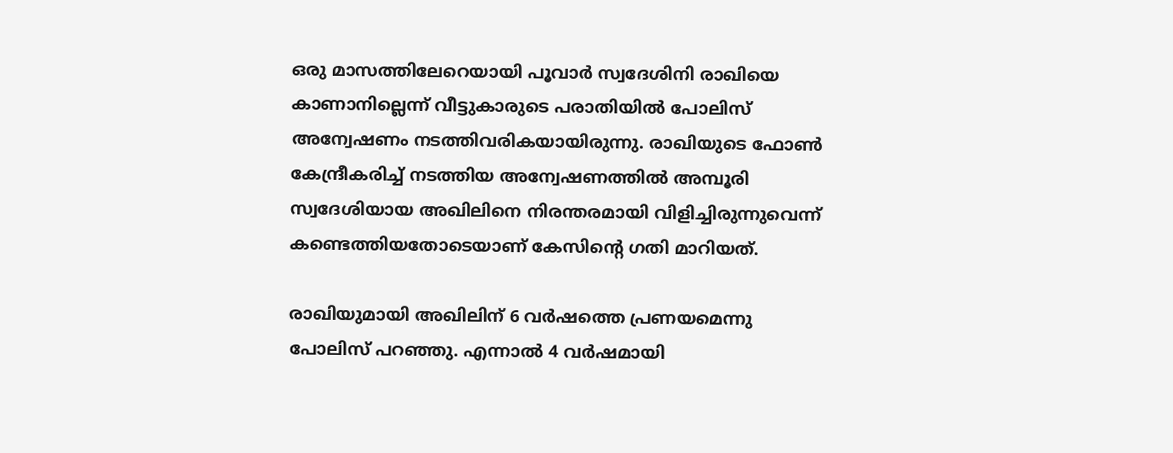ഒരു മാസത്തിലേറെയായി പൂവാര്‍ സ്വദേശിനി രാഖിയെ കാണാനില്ലെന്ന് വീട്ടുകാരുടെ പരാതിയില്‍ പോലിസ് അന്വേഷണം നടത്തിവരികയായിരുന്നു. രാഖിയുടെ ഫോണ്‍ കേന്ദ്രീകരിച്ച് നടത്തിയ അന്വേഷണത്തില്‍ അമ്പൂരി സ്വദേശിയായ അഖിലിനെ നിരന്തരമായി വിളിച്ചിരുന്നുവെന്ന് കണ്ടെത്തിയതോടെയാണ് കേസിന്റെ ഗതി മാറിയത്.

രാഖിയുമായി അഖിലിന് 6 വര്‍ഷത്തെ പ്രണയമെന്നു പോലിസ് പറഞ്ഞു. എന്നാല്‍ 4 വര്‍ഷമായി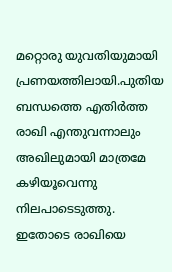മറ്റൊരു യുവതിയുമായി പ്രണയത്തിലായി.പുതിയ ബന്ധത്തെ എതിര്‍ത്ത രാഖി എന്തുവന്നാലും അഖിലുമായി മാത്രമേ കഴിയൂവെന്നു നിലപാടെടുത്തു. ഇതോടെ രാഖിയെ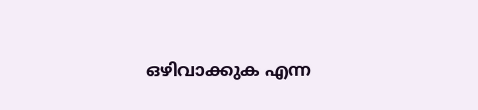ഒഴിവാക്കുക എന്ന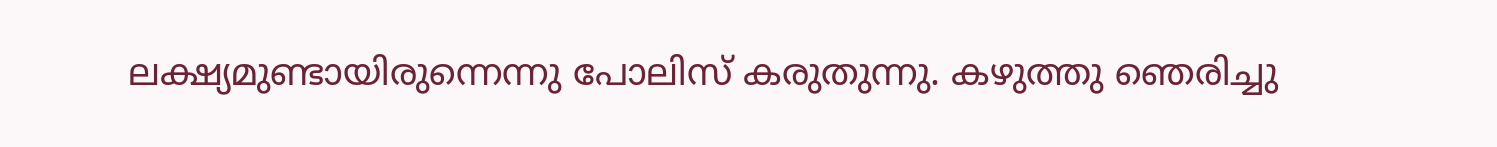ലക്ഷ്യമുണ്ടായിരുന്നെന്നു പോലിസ് കരുതുന്നു. കഴുത്തു ഞെരിച്ചു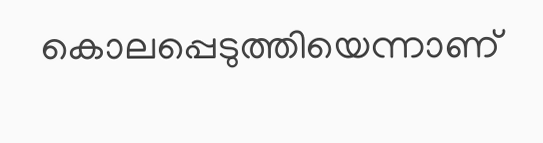കൊലപ്പെടുത്തിയെന്നാണ്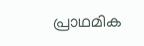പ്രാഥമിക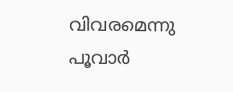വിവരമെന്നു പൂവാര്‍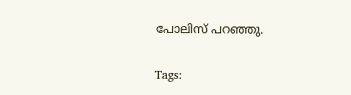പോലിസ് പറഞ്ഞു.

Tags: